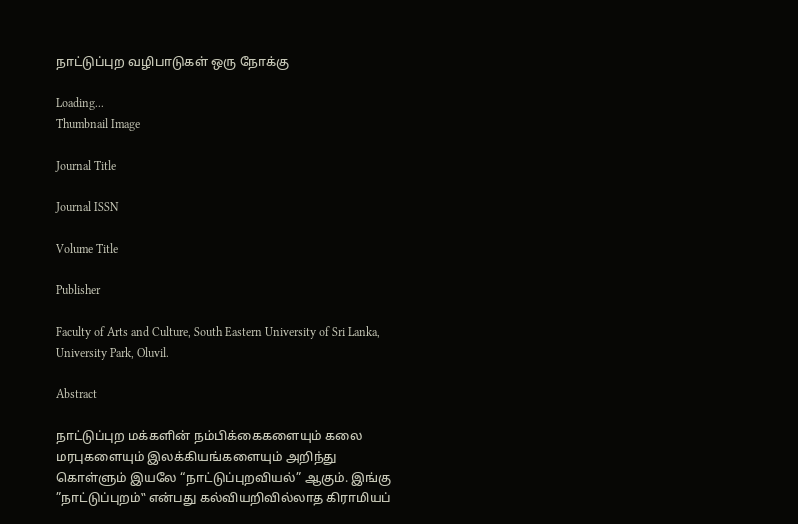நாட்டுப்புற வழிபாடுகள் ஒரு நோக்கு

Loading...
Thumbnail Image

Journal Title

Journal ISSN

Volume Title

Publisher

Faculty of Arts and Culture, South Eastern University of Sri Lanka, University Park, Oluvil.

Abstract

நாட்டுப்புற மக்களின் நம்பிக்கைகளையும் கலை மரபுகளையும் இலக்கியங்களையும் அறிந்து கொள்ளும் இயலே “நாட்டுப்புறவியல்” ஆகும். இங்கு ”நாட்டுப்புறம்‟ என்பது கல்வியறிவில்லாத கிராமியப்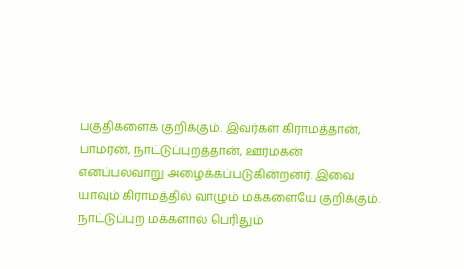பகுதிகளைக் குறிக்கும். இவர்கள் கிராமத்தான், பாமரன், நாட்டுப்புறத்தான், ஊர்மகன் எனப்பலவாறு அழைக்கப்படுகின்றனர். இவை யாவும் கிராமத்தில் வாழும் மக்களையே குறிக்கும். நாட்டுப்புற மக்களால் பெரிதும்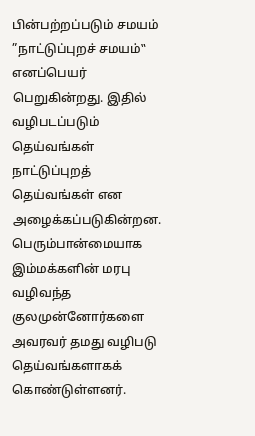பின்பற்றப்படும் சமயம் ”நாட்டுப்புறச் சமயம்‟ எனப்பெயர் பெறுகின்றது. இதில் வழிபடப்படும் தெய்வங்கள் நாட்டுப்புறத் தெய்வங்கள் என அழைக்கப்படுகின்றன. பெரும்பான்மையாக இம்மக்களின் மரபு வழிவந்த குலமுன்னோர்களை அவரவர் தமது வழிபடு தெய்வங்களாகக் கொண்டுள்ளனர்.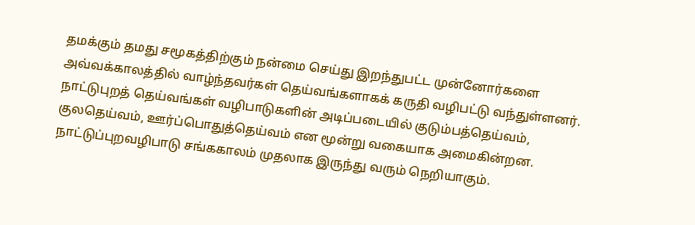தமக்கும் தமது சமூகத்திற்கும் நன்மை செய்து இறந்துபட்ட முன்னோர்களை அவ்வக்காலத்தில் வாழ்ந்தவர்கள் தெய்வங்களாகக் கருதி வழிபட்டு வந்துள்ளனர். நாட்டுபுறத் தெய்வங்கள் வழிபாடுகளின் அடிப்படையில் குடும்பத்தெய்வம், குலதெய்வம், ஊர்ப்பொதுத்தெய்வம் என மூன்று வகையாக அமைகின்றன. நாட்டுப்புறவழிபாடு சங்ககாலம் முதலாக இருந்து வரும் நெறியாகும்.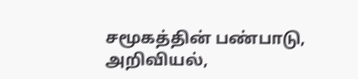சமூகத்தின் பண்பாடு, அறிவியல்,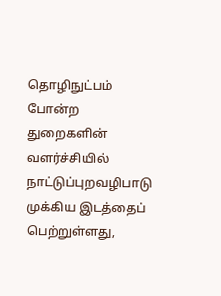தொழிநுட்பம் போன்ற துறைகளின் வளர்ச்சியில் நாட்டுப்புறவழிபாடு முக்கிய இடத்தைப் பெற்றுள்ளது,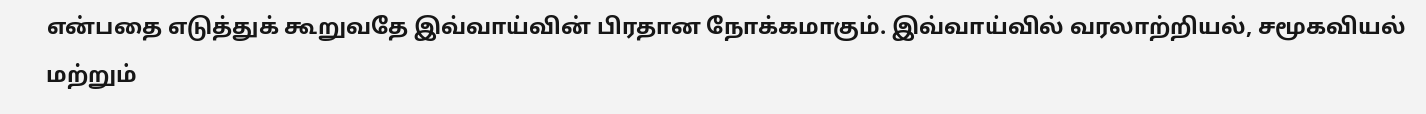என்பதை எடுத்துக் கூறுவதே இவ்வாய்வின் பிரதான நோக்கமாகும். இவ்வாய்வில் வரலாற்றியல், சமூகவியல் மற்றும்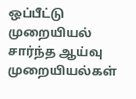ஒப்பீட்டு முறையியல் சார்ந்த ஆய்வு முறையியல்கள்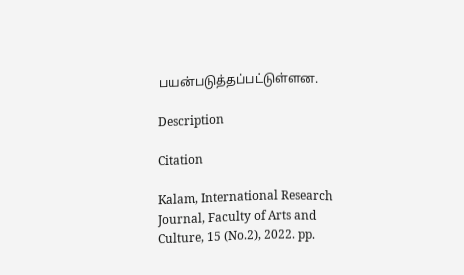பயன்படுத்தப்பட்டுள்ளன.

Description

Citation

Kalam, International Research Journal, Faculty of Arts and Culture, 15 (No.2), 2022. pp.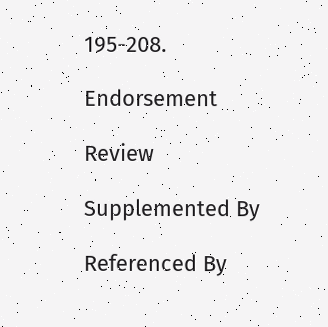195-208.

Endorsement

Review

Supplemented By

Referenced By